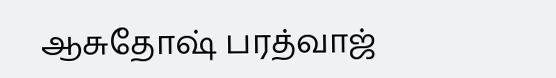ஆசுதோஷ் பரத்வாஜ்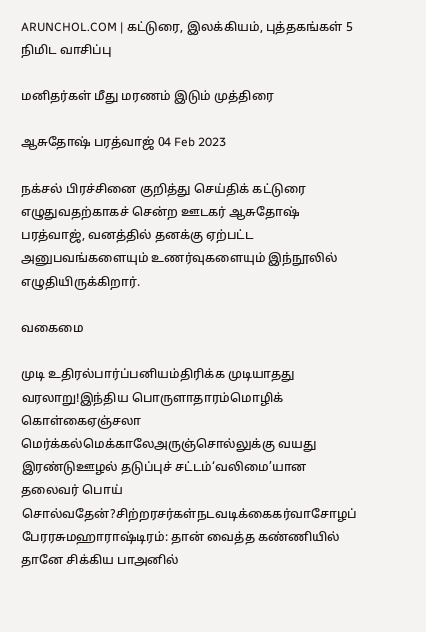ARUNCHOL.COM | கட்டுரை, இலக்கியம், புத்தகங்கள் 5 நிமிட வாசிப்பு

மனிதர்கள் மீது மரணம் இடும் முத்திரை

ஆசுதோஷ் பரத்வாஜ் 04 Feb 2023

நக்சல் பிரச்சினை குறித்து செய்திக் கட்டுரை எழுதுவதற்காகச் சென்ற ஊடகர் ஆசுதோஷ் பரத்வாஜ், வனத்தில் தனக்கு ஏற்பட்ட அனுபவங்களையும் உணர்வுகளையும் இந்நூலில் எழுதியிருக்கிறார்.

வகைமை

முடி உதிரல்பார்ப்பனியம்திரிக்க முடியாதது வரலாறு!இந்திய பொருளாதாரம்மொழிக் கொள்கைஏஞ்சலா மெர்க்கல்மெக்காலேஅருஞ்சொல்லுக்கு வயது இரண்டுஊழல் தடுப்புச் சட்டம்‘வலிமை’யான தலைவர் பொய் சொல்வதேன்?சிற்றரசர்கள்நடவடிக்கைகர்வாசோழப் பேரரசுமஹாராஷ்டிரம்: தான் வைத்த கண்ணியில் தானே சிக்கிய பாஅனில்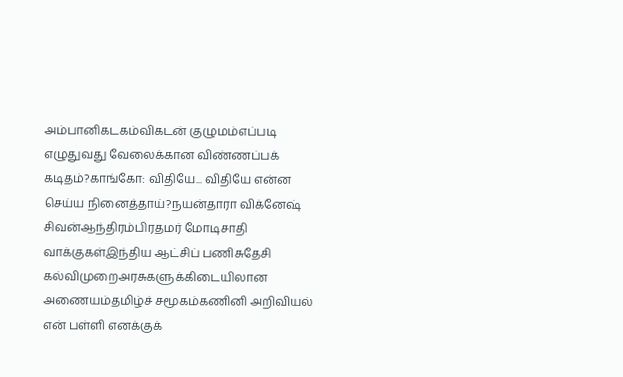அம்பானிகடகம்விகடன் குழுமம்எப்படி எழுதுவது வேலைக்கான விண்ணப்பக் கடிதம்?காங்கோ: விதியே... விதியே என்ன செய்ய நினைத்தாய்?நயன்தாரா விக்னேஷ் சிவன்ஆந்திரம்பிரதமர் மோடிசாதி வாக்குகள்இந்திய ஆட்சிப் பணிசுதேசி கல்விமுறைஅரசுகளுக்கிடையிலான அணையம்தமிழ்ச் சமூகம்கணினி அறிவியல் என் பள்ளி எனக்குக்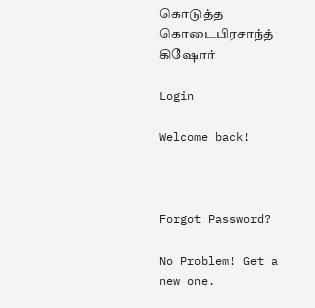கொடுத்த கொடைபிரசாந்த் கிஷோர்

Login

Welcome back!



Forgot Password?

No Problem! Get a new one.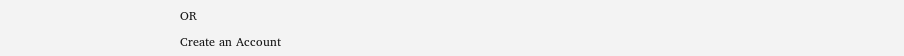OR

Create an Account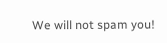We will not spam you!